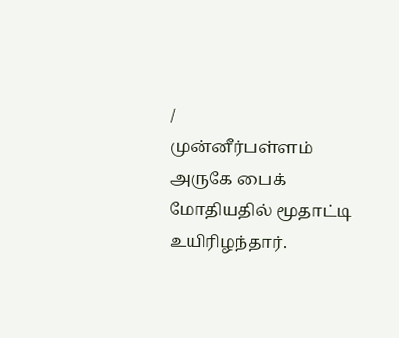/
முன்னீர்பள்ளம் அருகே பைக் மோதியதில் மூதாட்டி உயிரிழந்தார்.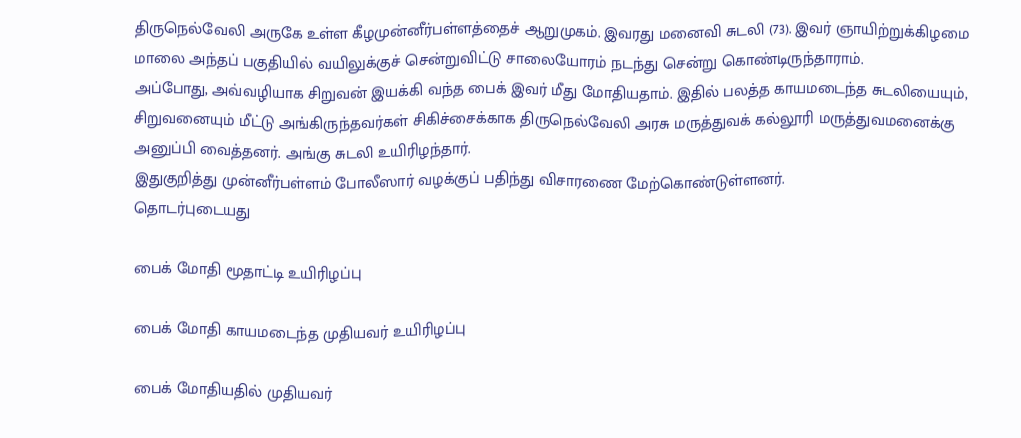திருநெல்வேலி அருகே உள்ள கீழமுன்னீர்பள்ளத்தைச் ஆறுமுகம். இவரது மனைவி சுடலி (73). இவர் ஞாயிற்றுக்கிழமை மாலை அந்தப் பகுதியில் வயிலுக்குச் சென்றுவிட்டு சாலையோரம் நடந்து சென்று கொண்டிருந்தாராம்.
அப்போது, அவ்வழியாக சிறுவன் இயக்கி வந்த பைக் இவர் மீது மோதியதாம். இதில் பலத்த காயமடைந்த சுடலியையும், சிறுவனையும் மீட்டு அங்கிருந்தவர்கள் சிகிச்சைக்காக திருநெல்வேலி அரசு மருத்துவக் கல்லூரி மருத்துவமனைக்கு அனுப்பி வைத்தனர். அங்கு சுடலி உயிரிழந்தார்.
இதுகுறித்து முன்னீர்பள்ளம் போலீஸார் வழக்குப் பதிந்து விசாரணை மேற்கொண்டுள்ளனர்.
தொடர்புடையது

பைக் மோதி மூதாட்டி உயிரிழப்பு

பைக் மோதி காயமடைந்த முதியவர் உயிரிழப்பு

பைக் மோதியதில் முதியவர்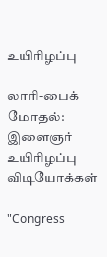உயிரிழப்பு

லாரி-பைக் மோதல்: இளைஞர் உயிரிழப்பு
விடியோக்கள்

"Congress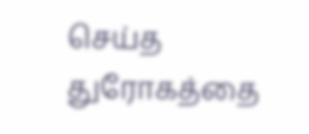செய்த துரோகத்தை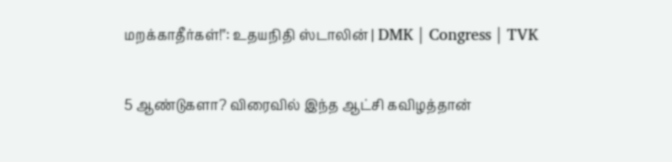மறக்காதீர்கள்!": உதயநிதி ஸ்டாலின் | DMK | Congress | TVK

5 ஆண்டுகளா? விரைவில் இந்த ஆட்சி கவிழத்தான்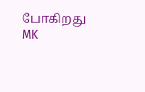போகிறது MK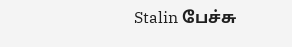Stalin பேச்சு